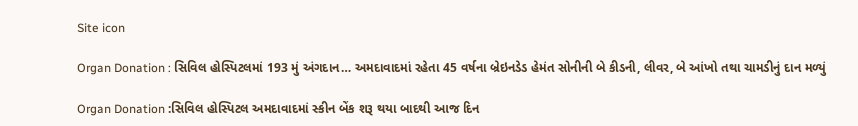Site icon

Organ Donation : સિવિલ હોસ્પિટલમાં 193 મું અંગદાન… અમદાવાદમાં રહેતા 45 વર્ષના બ્રેઇનડેડ હેમંત સોનીની બે કીડની, લીવર, બે આંખો તથા ચામડીનું દાન મળ્યું

Organ Donation :સિવિલ હોસ્પિટલ અમદાવાદમાં સ્કીન બેંક શરૂ થયા બાદથી આજ દિન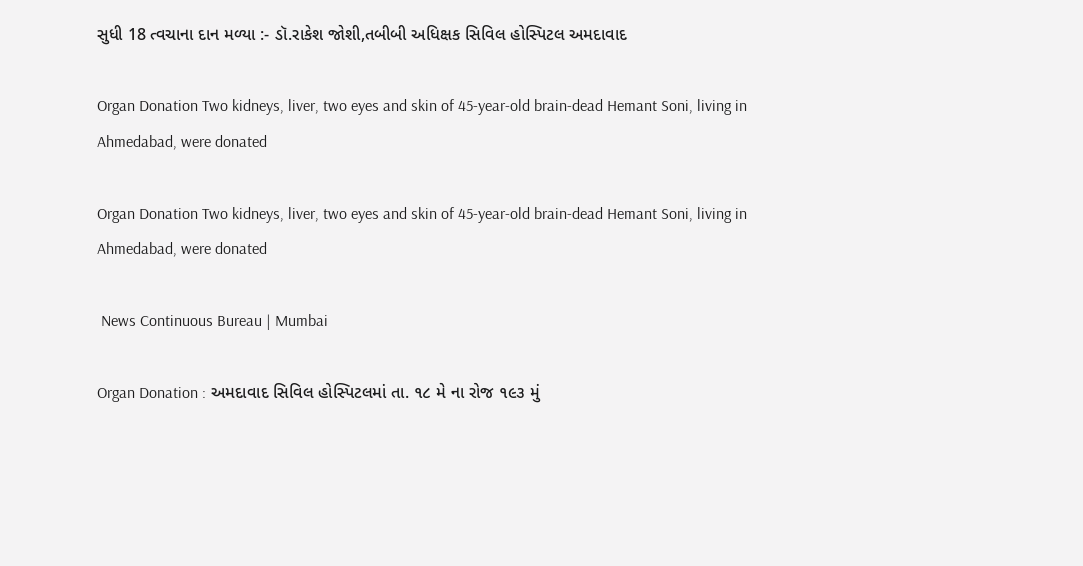સુધી 18 ત્વચાના દાન મળ્યા :- ડૉ.રાકેશ જોશી,તબીબી અધિક્ષક સિવિલ હોસ્પિટલ અમદાવાદ

Organ Donation Two kidneys, liver, two eyes and skin of 45-year-old brain-dead Hemant Soni, living in Ahmedabad, were donated

Organ Donation Two kidneys, liver, two eyes and skin of 45-year-old brain-dead Hemant Soni, living in Ahmedabad, were donated

 News Continuous Bureau | Mumbai

Organ Donation : અમદાવાદ સિવિલ હોસ્પિટલમાં તા. ૧૮ મે ના રોજ ૧૯૩ મું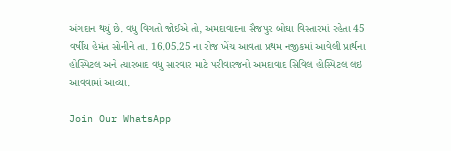અંગદાન થયું છે. વધુ વિગતો જોઈએ તો, અમદાવાદના સૈજપુર બોઘા વિસ્તારમાં રહેતા 45 વર્ષીય હેમંત સોનીને તા. 16.05.25 ના રોજ ખેંચ આવતા પ્રથમ નજીકમાં આવેલી પ્રાર્થના હોસ્પિટલ અને ત્યારબાદ વધુ સારવાર માટે પરીવારજનો અમદાવાદ સિવિલ હોસ્પિટલ લઇ આવવામાં આવ્યા.

Join Our WhatsApp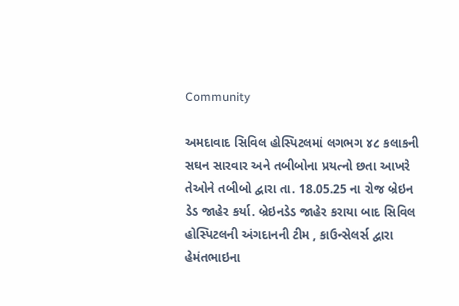Community

અમદાવાદ સિવિલ હોસ્પિટલમાં લગભગ ૪૮ કલાકની સઘન સારવાર અને તબીબોના પ્રયત્નો છતા આખરે તેઓને તબીબો દ્વારા તા. 18.05.25 ના રોજ બ્રેઇન ડેડ જાહેર કર્યા. બ્રેઇનડેડ જાહેર કરાયા બાદ સિવિલ હોસ્પિટલની અંગદાનની ટીમ , કાઉન્સેલર્સ દ્વારા હેમંતભાઇના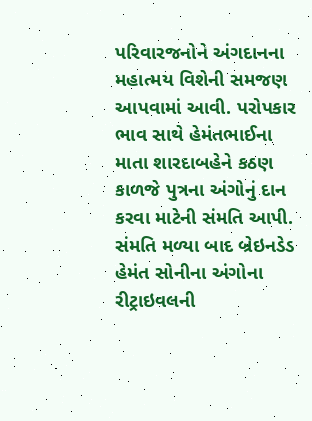પરિવારજનોને અંગદાનના મહાત્મય વિશેની સમજણ આપવામાં આવી. પરોપકાર ભાવ સાથે હેમંતભાઈના માતા શારદાબહેને કઠણ કાળજે પુત્રના અંગોનું દાન કરવા માટેની સંમતિ આપી. સંમતિ મળ્યા બાદ બ્રેઇનડેડ હેમંત સોનીના અંગોના રીટ્રાઇવલની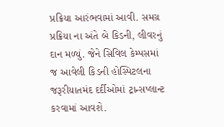પ્રક્રિયા આરંભવામાં આવી. સમગ્ર પ્રક્રિયા ના અંતે બે કિડની, લીવરનું દાન મળ્યું. જેને સિવિલ કેમ્પસમાં જ આવેલી કિડની હોસ્પિટલના જરૂરીયાતમંદ દર્દીઓમાં ટ્રાન્સપ્લાન્ટ કરવામાં આવશે.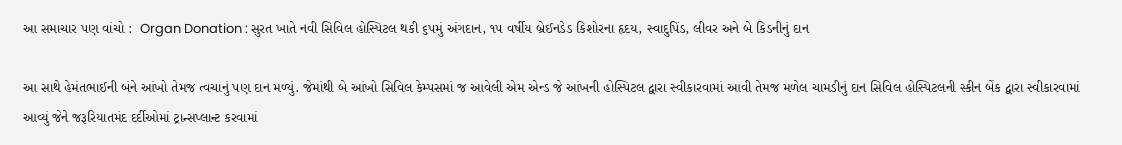આ સમાચાર પણ વાંચો :  Organ Donation : સુરત ખાતે નવી સિવિલ હોસ્પિટલ થકી ૬૫મું અંગદાન, ૧૫ વર્ષીય બ્રેઈનડેડ કિશોરના હૃદય, સ્વાદુપિંડ, લીવર અને બે કિડનીનું દાન

આ સાથે હેમંતભાઈની બંને આંખો તેમજ ત્વચાનું પણ દાન મળ્યું. જેમાંથી બે આંખો સિવિલ કેમ્પસમાં જ આવેલી એમ એન્ડ જે આંખની હોસ્પિટલ દ્વારા સ્વીકારવામાં આવી તેમજ મળેલ ચામડીનું દાન સિવિલ હોસ્પિટલની સ્કીન બેંક દ્વારા સ્વીકારવામાં આવ્યું જેને જરૂરિયાતમંદ દર્દીઓમાં ટ્રાન્સપ્લાન્ટ કરવામાં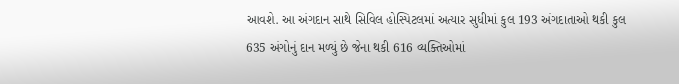આવશે. આ અંગદાન સાથે સિવિલ હોસ્પિટલમાં અત્યાર સુધીમાં કુલ 193 અંગદાતાઓ થકી કુલ 635 અંગોનું દાન મળ્યું છે જેના થકી 616 વ્યક્તિઓમાં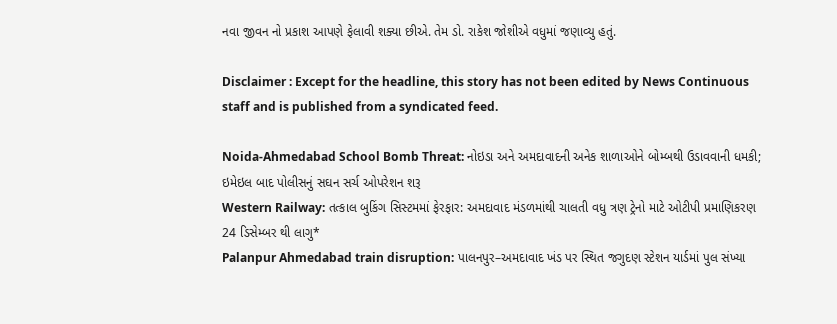નવા જીવન નો પ્રકાશ આપણે ફેલાવી શક્યા છીએ. તેમ ડો. રાકેશ જોશીએ વધુમાં જણાવ્યુ હતું.

Disclaimer : Except for the headline, this story has not been edited by News Continuous staff and is published from a syndicated feed.

Noida-Ahmedabad School Bomb Threat: નોઇડા અને અમદાવાદની અનેક શાળાઓને બોમ્બથી ઉડાવવાની ધમકી; ઇમેઇલ બાદ પોલીસનું સઘન સર્ચ ઓપરેશન શરૂ
Western Railway: તત્કાલ બુકિંગ સિસ્ટમમાં ફેરફાર: અમદાવાદ મંડળમાંથી ચાલતી વધુ ત્રણ ટ્રેનો માટે ઓટીપી પ્રમાણિકરણ 24 ડિસેમ્બર થી લાગુ*
Palanpur Ahmedabad train disruption: પાલનપુર–અમદાવાદ ખંડ પર સ્થિત જગુદણ સ્ટેશન યાર્ડમાં પુલ સંખ્યા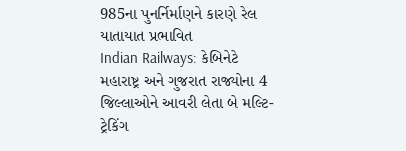985ના પુનર્નિર્માણને કારણે રેલ યાતાયાત પ્રભાવિત
Indian Railways: કેબિનેટે મહારાષ્ટ્ર અને ગુજરાત રાજ્યોના 4 જિલ્લાઓને આવરી લેતા બે મલ્ટિ-ટ્રેકિંગ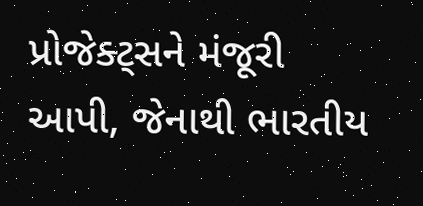પ્રોજેક્ટ્સને મંજૂરી આપી, જેનાથી ભારતીય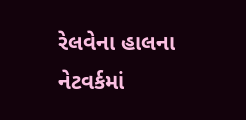રેલવેના હાલના નેટવર્કમાં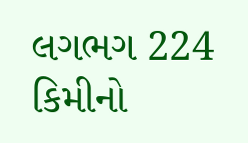લગભગ 224 કિમીનો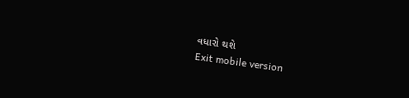વધારો થશે
Exit mobile version